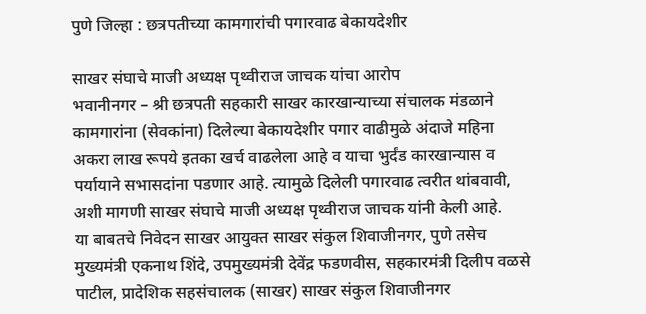पुणे जिल्हा : छत्रपतीच्या कामगारांची पगारवाढ बेकायदेशीर

साखर संघाचे माजी अध्यक्ष पृथ्वीराज जाचक यांचा आरोप
भवानीनगर – श्री छत्रपती सहकारी साखर कारखान्याच्या संचालक मंडळाने कामगारांना (सेवकांना) दिलेल्या बेकायदेशीर पगार वाढीमुळे अंदाजे महिना अकरा लाख रूपये इतका खर्च वाढलेला आहे व याचा भुर्दंड कारखान्यास व पर्यायाने सभासदांना पडणार आहे. त्यामुळे दिलेली पगारवाढ त्वरीत थांबवावी, अशी मागणी साखर संघाचे माजी अध्यक्ष पृथ्वीराज जाचक यांनी केली आहे.
या बाबतचे निवेदन साखर आयुक्त साखर संकुल शिवाजीनगर, पुणे तसेच मुख्यमंत्री एकनाथ शिंदे, उपमुख्यमंत्री देवेंद्र फडणवीस, सहकारमंत्री दिलीप वळसे पाटील, प्रादेशिक सहसंचालक (साखर) साखर संकुल शिवाजीनगर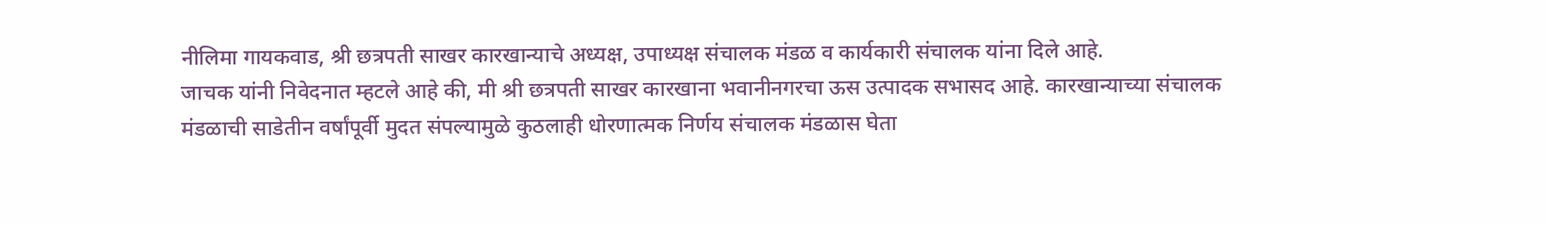नीलिमा गायकवाड, श्री छत्रपती साखर कारखान्याचे अध्यक्ष, उपाध्यक्ष संचालक मंडळ व कार्यकारी संचालक यांना दिले आहे.
जाचक यांनी निवेदनात म्हटले आहे की, मी श्री छत्रपती साखर कारखाना भवानीनगरचा ऊस उत्पादक सभासद आहे. कारखान्याच्या संचालक मंडळाची साडेतीन वर्षांपूर्वी मुदत संपल्यामुळे कुठलाही धोरणात्मक निर्णय संचालक मंडळास घेता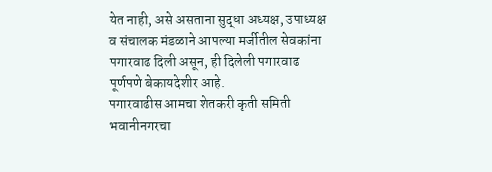येत नाही, असे असताना सुद्धा अध्यक्ष, उपाध्यक्ष व संचालक मंडळाने आपल्या मर्जीतील सेवकांना पगारवाढ दिली असून, ही दिलेली पगारवाढ पूर्णपणे बेकायदेशीर आहे.
पगारवाढीस आमचा शेतकरी कृती समिती भवानीनगरचा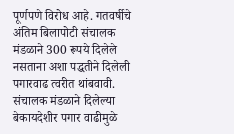पूर्णपणे विरोध आहे. गतवर्षीचे अंतिम बिलापोटी संचालक मंडळाने 300 रूपये दिलेले नसताना अशा पद्धतीने दिलेली पगारवाढ त्वरीत थांबवावी. संचालक मंडळाने दिलेल्या बेकायदेशीर पगार वाढीमुळे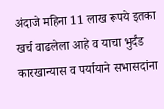अंदाजे महिना 11 लाख रूपये इतका खर्च वाढलेला आहे व याचा भुर्दंड कारखान्यास व पर्यायाने सभासदांना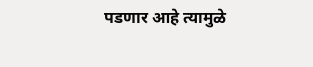पडणार आहे त्यामुळे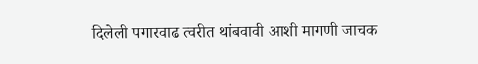दिलेली पगारवाढ त्वरीत थांबवावी आशी मागणी जाचक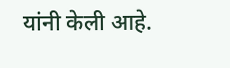यांनी केली आहे.